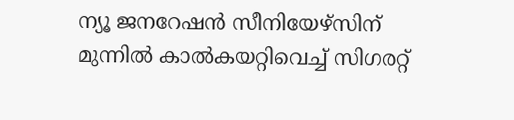ന്യൂ ജനറേഷൻ സീനിയേഴ്‌സിന് മുന്നിൽ കാൽകയറ്റിവെച്ച് സിഗരറ്റ്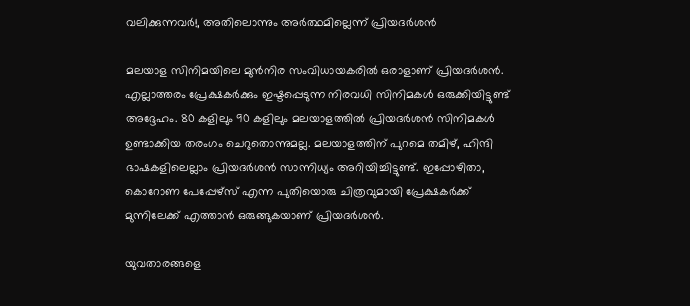വലിക്കുന്നവർ!, അതിലൊന്നും അർത്ഥമില്ലെന്ന് പ്രിയദർശൻ

മലയാള സിനിമയിലെ മുൻനിര സംവിധായകരിൽ ഒരാളാണ് പ്രിയദർശൻ. എല്ലാത്തരം പ്രേക്ഷകർക്കും ഇഷ്ടപ്പെടുന്ന നിരവധി സിനിമകൾ ഒരുക്കിയിട്ടുണ്ട് അദ്ദേഹം. 80 കളിലും 90 കളിലും മലയാളത്തിൽ പ്രിയദർശൻ‌ സിനിമകൾ ഉണ്ടാക്കിയ തരംഗം ചെറുതൊന്നുമല്ല. മലയാളത്തിന് പുറമെ തമിഴ്, ഹിന്ദി ഭാഷകളിലെല്ലാം പ്രിയദർശൻ സാന്നിധ്യം അറിയിച്ചിട്ടുണ്ട്. ഇപ്പോഴിതാ, കൊറോണ പേപ്പേഴ്‌സ് എന്ന പുതിയൊരു ചിത്രവുമായി പ്രേക്ഷകർക്ക് മുന്നിലേക്ക് എത്താൻ ഒരുങ്ങുകയാണ് പ്രിയദർശൻ.

യുവതാരങ്ങളെ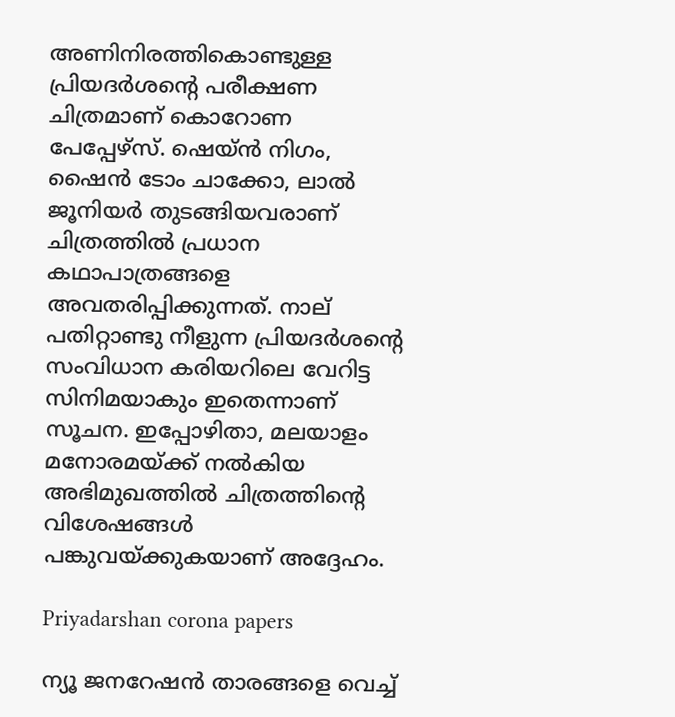അണിനിരത്തികൊണ്ടുള്ള പ്രിയദർശന്റെ പരീക്ഷണ ചിത്രമാണ് കൊറോണ പേപ്പേഴ്‌സ്. ഷെയ്ൻ നിഗം, ഷൈൻ ടോം ചാക്കോ, ലാൽ ജൂനിയർ തുടങ്ങിയവരാണ് ചിത്രത്തിൽ പ്രധാന കഥാപാത്രങ്ങളെ അവതരിപ്പിക്കുന്നത്. നാല് പതിറ്റാണ്ടു നീളുന്ന പ്രിയദർശന്റെ സംവിധാന കരിയറിലെ വേറിട്ട സിനിമയാകും ഇതെന്നാണ് സൂചന. ഇപ്പോഴിതാ, മലയാളം മനോരമയ്ക്ക് നൽകിയ അഭിമുഖത്തിൽ ചിത്രത്തിന്റെ വിശേഷങ്ങൾ പങ്കുവയ്ക്കുകയാണ് അദ്ദേഹം.

Priyadarshan corona papers

ന്യൂ ജനറേഷൻ താരങ്ങളെ വെച്ച്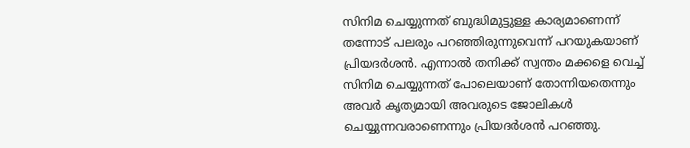സിനിമ ചെയ്യുന്നത് ബുദ്ധിമുട്ടുള്ള കാര്യമാണെന്ന് തന്നോട് പലരും പറഞ്ഞിരുന്നുവെന്ന് പറയുകയാണ് പ്രിയദർശൻ. എന്നാൽ തനിക്ക് സ്വന്തം മക്കളെ വെച്ച് സിനിമ ചെയ്യുന്നത് പോലെയാണ് തോന്നിയതെന്നും അവർ കൃത്യമായി അവരുടെ ജോലികൾ ചെയ്യുന്നവരാണെന്നും പ്രിയദർശൻ പറഞ്ഞു.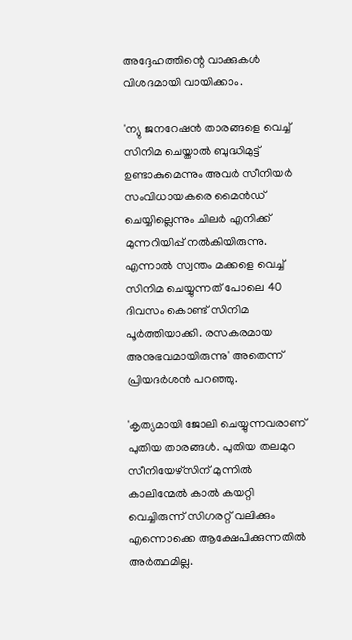അദ്ദേഹത്തിന്റെ വാക്കുകൾ വിശദമായി വായിക്കാം.

'ന്യു ജനറേഷൻ താരങ്ങളെ വെച്ച് സിനിമ ചെയ്താൽ ബുദ്ധിമുട്ട് ഉണ്ടാകുമെന്നും അവർ സീനിയർ സംവിധായകരെ മൈൻഡ് ചെയ്യില്ലെന്നും ചിലർ എനിക്ക് മുന്നറിയിപ്പ് നൽകിയിരുന്നു. എന്നാൽ സ്വന്തം മക്കളെ വെച്ച് സിനിമ ചെയ്യുന്നത് പോലെ 40 ദിവസം കൊണ്ട് സിനിമ പൂർത്തിയാക്കി. രസകരമായ അനുഭവമായിരുന്നു' അതെന്ന് പ്രിയദർശൻ പറഞ്ഞു.

'കൃത്യമായി ജോലി ചെയ്യുന്നവരാണ് പുതിയ താരങ്ങൾ. പുതിയ തലമുറ സീനിയേഴ്സിന് മുന്നിൽ കാലിന്മേൽ കാൽ കയറ്റി വെച്ചിരുന്ന് സിഗരറ്റ് വലിക്കും എന്നൊക്കെ ആക്ഷേപിക്കുന്നതിൽ അർത്ഥമില്ല.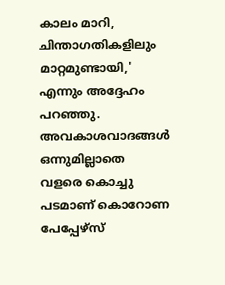കാലം മാറി, ചിന്താഗതികളിലും മാറ്റമുണ്ടായി,' എന്നും അദ്ദേഹം പറഞ്ഞു. അവകാശവാദങ്ങൾ ഒന്നുമില്ലാതെ വളരെ കൊച്ചു പടമാണ് കൊറോണ പേപ്പേഴ്സ്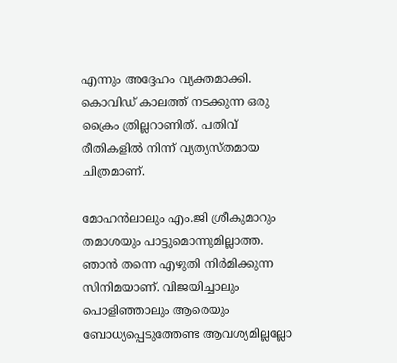എന്നും അദ്ദേഹം വ്യക്തമാക്കി. കൊവിഡ് കാലത്ത് നടക്കുന്ന ഒരു ക്രൈം ത്രില്ലറാണിത്. പതിവ് രീതികളിൽ നിന്ന് വ്യത്യസ്തമായ ചിത്രമാണ്.

മോഹൻലാലും എം.ജി ശ്രീകുമാറും തമാശയും പാട്ടുമൊന്നുമില്ലാത്ത. ഞാൻ തന്നെ എഴുതി നിർമിക്കുന്ന സിനിമയാണ്. വിജയിച്ചാലും പൊളിഞ്ഞാലും ആരെയും ബോധ്യപ്പെടുത്തേണ്ട ആവശ്യമില്ലല്ലോ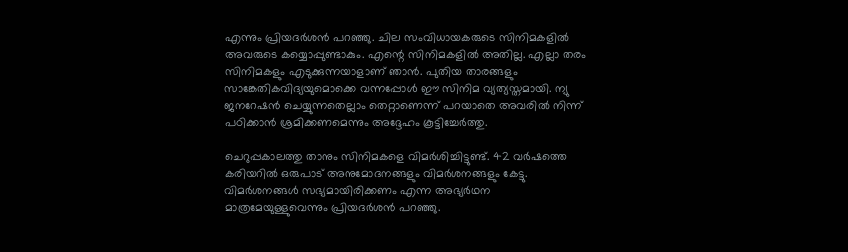എന്നും പ്രിയദർശൻ പറഞ്ഞു. ചില സംവിധായകരുടെ സിനിമകളിൽ അവരുടെ കയ്യൊപ്പുണ്ടാകും. എന്റെ സിനിമകളിൽ അതില്ല. എല്ലാ തരം സിനിമകളും എടുക്കുന്നയാളാണ് ഞാൻ. പുതിയ താരങ്ങളും സാങ്കേതികവിദ്യയുമൊക്കെ വന്നപ്പോൾ ഈ സിനിമ വ്യത്യസ്തമായി. ന്യു ജനറേഷൻ ചെയ്യുന്നതെല്ലാം തെറ്റാണെന്ന് പറയാതെ അവരിൽ നിന്ന് പഠിക്കാൻ ശ്രമിക്കണമെന്നും അദ്ദേഹം കൂട്ടിച്ചേർത്തു.

ചെറുപ്പകാലത്തു താനും സിനിമകളെ വിമർശിച്ചിട്ടുണ്ട്. 42 വർഷത്തെ കരിയറിൽ ഒരുപാട് അനുമോദനങ്ങളും വിമർശനങ്ങളും കേട്ടു. വിമർശനങ്ങൾ സഭ്യമായിരിക്കണം എന്ന അഭ്യർഥന മാത്രമേയുള്ളുവെന്നും പ്രിയദർശൻ പറഞ്ഞു.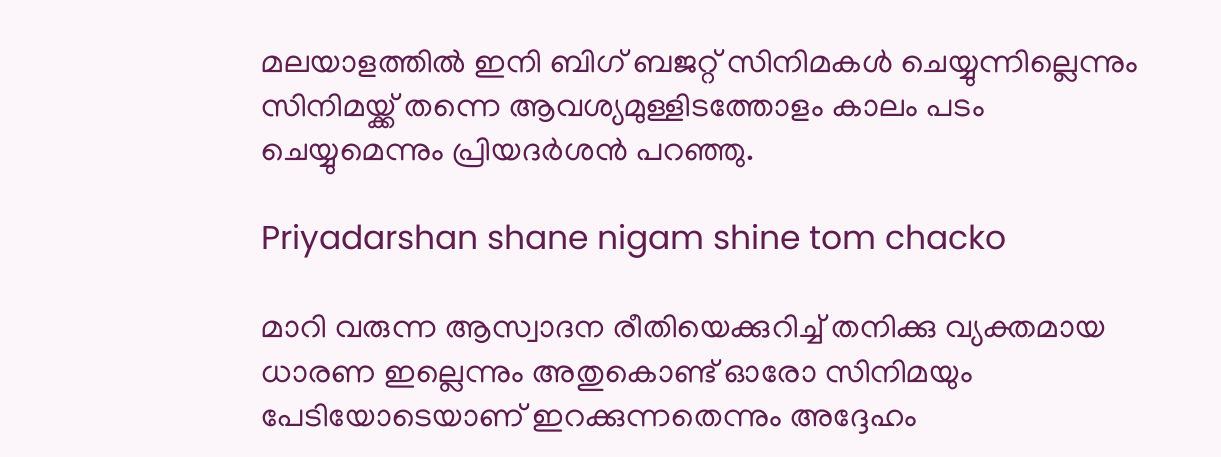മലയാളത്തിൽ ഇനി ബിഗ് ബജറ്റ് സിനിമകൾ ചെയ്യുന്നില്ലെന്നും സിനിമയ്ക്ക് തന്നെ ആവശ്യമുള്ളിടത്തോളം കാലം പടം ചെയ്യുമെന്നും പ്രിയദർശൻ പറഞ്ഞു.

Priyadarshan shane nigam shine tom chacko

മാറി വരുന്ന ആസ്വാദന രീതിയെക്കുറിച്ച് തനിക്കു വ്യക്തമായ ധാരണ ഇല്ലെന്നും അതുകൊണ്ട് ഓരോ സിനിമയും പേടിയോടെയാണ് ഇറക്കുന്നതെന്നും അദ്ദേഹം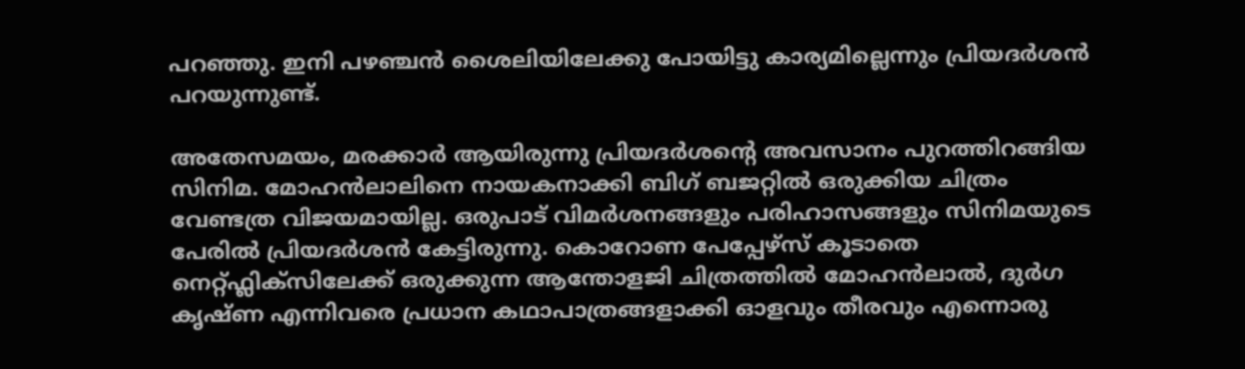പറഞ്ഞു. ഇനി പഴഞ്ചൻ ശൈലിയിലേക്കു പോയിട്ടു കാര്യമില്ലെന്നും പ്രിയദർശൻ പറയുന്നുണ്ട്.

അതേസമയം, മരക്കാർ ആയിരുന്നു പ്രിയദർശന്റെ അവസാനം പുറത്തിറങ്ങിയ സിനിമ. മോഹൻലാലിനെ നായകനാക്കി ബിഗ് ബജറ്റിൽ ഒരുക്കിയ ചിത്രം വേണ്ടത്ര വിജയമായില്ല. ഒരുപാട് വിമർശനങ്ങളും പരിഹാസങ്ങളും സിനിമയുടെ പേരിൽ പ്രിയദർശൻ കേട്ടിരുന്നു. കൊറോണ പേപ്പേഴ്‌സ് കൂടാതെ നെറ്റ്ഫ്ലിക്സിലേക്ക് ഒരുക്കുന്ന ആന്തോളജി ചിത്രത്തിൽ മോഹൻലാൽ, ദുർഗ കൃഷ്ണ എന്നിവരെ പ്രധാന കഥാപാത്രങ്ങളാക്കി ഓളവും തീരവും എന്നൊരു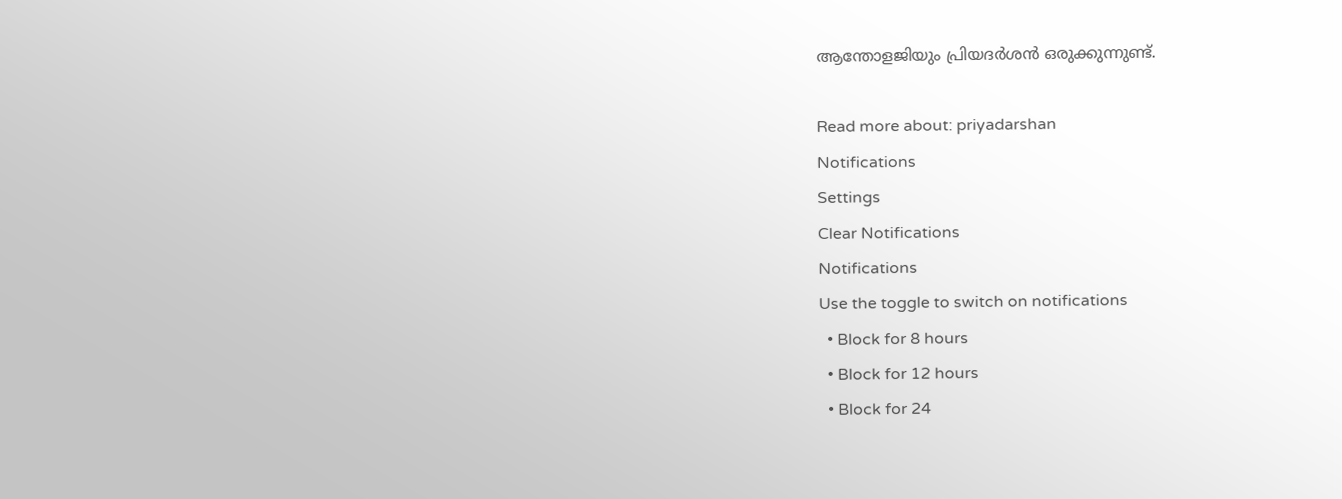ആന്തോളജിയും പ്രിയദർശൻ ഒരുക്കുന്നുണ്ട്.

Read more about: priyadarshan
Notifications
Settings
Clear Notifications
Notifications
Use the toggle to switch on notifications
  • Block for 8 hours
  • Block for 12 hours
  • Block for 24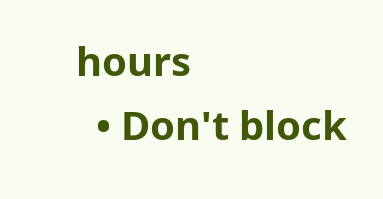hours
  • Don't block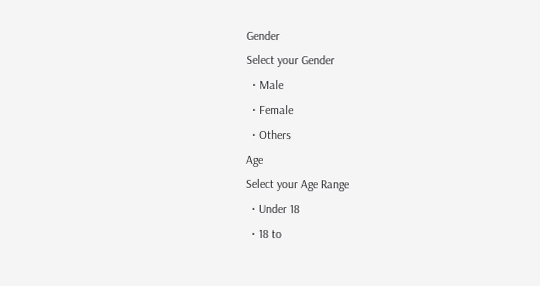Gender
Select your Gender
  • Male
  • Female
  • Others
Age
Select your Age Range
  • Under 18
  • 18 to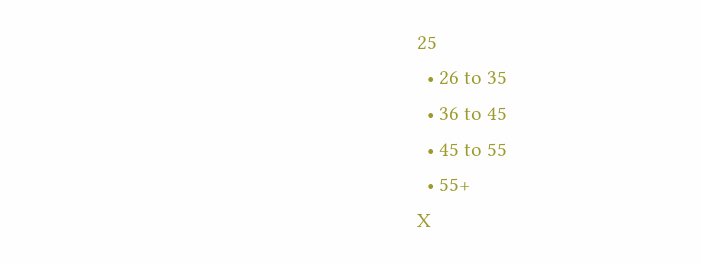25
  • 26 to 35
  • 36 to 45
  • 45 to 55
  • 55+
X